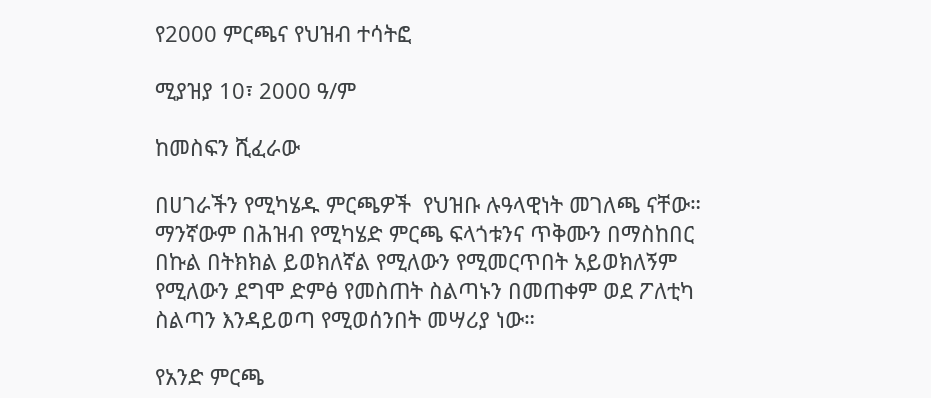የ2000 ምርጫና የህዝብ ተሳትፎ

ሚያዝያ 10፣ 2000 ዓ/ም

ከመስፍን ሺፈራው

በሀገራችን የሚካሄዱ ምርጫዎች  የህዝቡ ሉዓላዊነት መገለጫ ናቸው። ማንኛውም በሕዝብ የሚካሄድ ምርጫ ፍላጎቱንና ጥቅሙን በማስከበር በኩል በትክክል ይወክለኛል የሚለውን የሚመርጥበት አይወክለኝም የሚለውን ደግሞ ድምፅ የመስጠት ስልጣኑን በመጠቀም ወደ ፖለቲካ ስልጣን እንዳይወጣ የሚወሰንበት መሣሪያ ነው።

የአንድ ምርጫ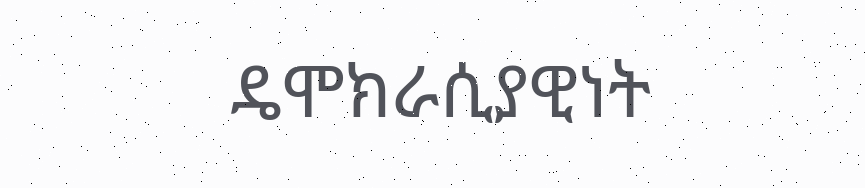ዴሞክራሲያዊነት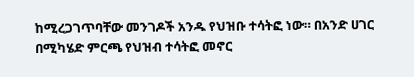ከሚረጋገጥባቸው መንገዶች አንዱ የህዝቡ ተሳትፎ ነው። በአንድ ሀገር በሚካሄድ ምርጫ የህዝብ ተሳትፎ መኖር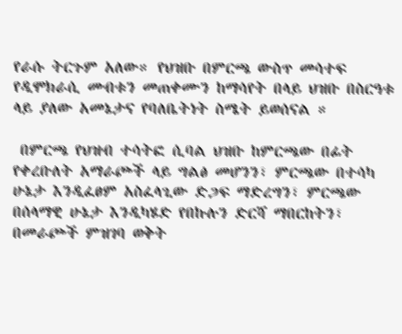የራሱ ትርጉም አለው። የህዝቡ በምርጫ ውስጥ መሳተፍ የዲሞክራሲ መብቱን መጠቀሙን ከማሳየት በላይ ህዝቡ በስርዓቱ ላይ ያለው አመኔታና የባለቤትነት ስሜት ይወሰናል ።

 በምርጫ የህዝብ ተሳትፎ ሲባል ህዝቡ ከምርጫው በፊት የቀረቡለት አማራጮች ላይ ግልፅ መሆንን፣ ምርጫው በተሳካ ሁኔታ እንዲፈፀም አስፈላጊው ድጋፍ ማድረግን፣ ምርጫው በሰላማዊ ሁኔታ እንዲካሄድ የበኩሉን ድርሻ ማበርከትን፣ በመራጮች ምዝገባ ወቅት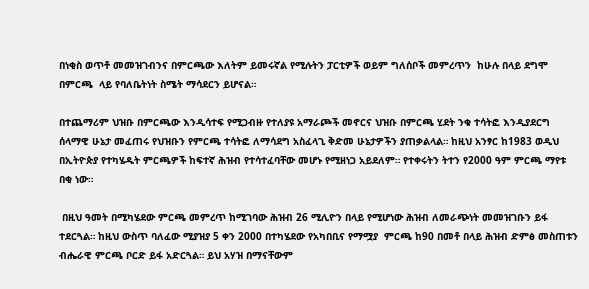በነቂስ ወጥቶ መመዝገብንና በምርጫው እለትም ይመሩኛል የሚሉትን ፓርቲዎች ወይም ግለሰቦች መምረጥን  ከሁሉ በላይ ደግሞ በምርጫ  ላይ የባለቤትነት ስሜት ማሳደርን ይሆናል።

በተጨማሪም ህዝቡ በምርጫው እንዲሳተፍ የሚጋብዙ የተለያዩ አማራጮች መኖርና ህዝቡ በምርጫ ሂደት ንቁ ተሳትፎ እንዲያደርግ ሰላማዊ ሁኔታ መፈጠሩ የህዝቡን የምርጫ ተሳትፎ ለማሳደግ አስፈላጊ ቅድመ ሁኔታዎችን ያጠቃልላል። ከዚህ አንፃር ከ1983 ወዲህ በኢትዮጵያ የተካሄዱት ምርጫዎች ከፍተኛ ሕዝብ የተሳተፈባቸው መሆኑ የሚዘነጋ አይደለም። የተቀሩትን ትተን የ2000 ዓም ምርጫ ማየቱ በቂ ነው።

 በዚህ ዓመት በሚካሄደው ምርጫ መምረጥ ከሚገባው ሕዝብ 26 ሚሊዮን በላይ የሚሆነው ሕዝብ ለመራጭነት መመዝገቡን ይፋ ተደርጓል። ከዚህ ውስጥ ባለፈው ሚያዝያ 5 ቀን 2000 በተካሄደው የአካበቢና የማሟያ  ምርጫ ከ90 በመቶ በላይ ሕዝብ ድምፅ መስጠቱን ብሔራዊ ምርጫ ቦርድ ይፋ አድርጓል። ይህ አሃዝ በማናቸውም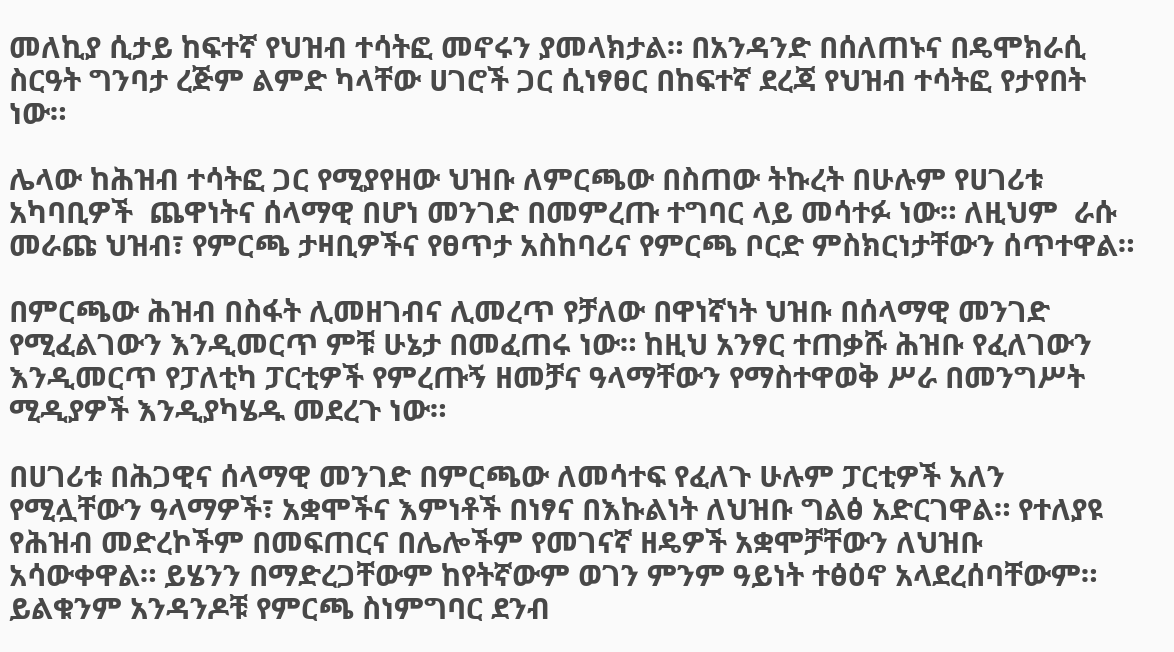መለኪያ ሲታይ ከፍተኛ የህዝብ ተሳትፎ መኖሩን ያመላክታል። በአንዳንድ በሰለጠኑና በዴሞክራሲ ስርዓት ግንባታ ረጅም ልምድ ካላቸው ሀገሮች ጋር ሲነፃፀር በከፍተኛ ደረጃ የህዝብ ተሳትፎ የታየበት ነው።

ሌላው ከሕዝብ ተሳትፎ ጋር የሚያየዘው ህዝቡ ለምርጫው በስጠው ትኩረት በሁሉም የሀገሪቱ አካባቢዎች  ጨዋነትና ሰላማዊ በሆነ መንገድ በመምረጡ ተግባር ላይ መሳተፉ ነው። ለዚህም  ራሱ መራጩ ህዝብ፣ የምርጫ ታዛቢዎችና የፀጥታ አስከባሪና የምርጫ ቦርድ ምስክርነታቸውን ሰጥተዋል።

በምርጫው ሕዝብ በስፋት ሊመዘገብና ሊመረጥ የቻለው በዋነኛነት ህዝቡ በሰላማዊ መንገድ የሚፈልገውን እንዲመርጥ ምቹ ሁኔታ በመፈጠሩ ነው። ከዚህ አንፃር ተጠቃሹ ሕዝቡ የፈለገውን እንዲመርጥ የፓለቲካ ፓርቲዎች የምረጡኝ ዘመቻና ዓላማቸውን የማስተዋወቅ ሥራ በመንግሥት ሚዲያዎች እንዲያካሄዱ መደረጉ ነው።

በሀገሪቱ በሕጋዊና ሰላማዊ መንገድ በምርጫው ለመሳተፍ የፈለጉ ሁሉም ፓርቲዎች አለን የሚሏቸውን ዓላማዎች፣ አቋሞችና እምነቶች በነፃና በእኩልነት ለህዝቡ ግልፅ አድርገዋል። የተለያዩ የሕዝብ መድረኮችም በመፍጠርና በሌሎችም የመገናኛ ዘዴዎች አቋሞቻቸውን ለህዝቡ አሳውቀዋል። ይሄንን በማድረጋቸውም ከየትኛውም ወገን ምንም ዓይነት ተፅዕኖ አላደረሰባቸውም። ይልቁንም አንዳንዶቹ የምርጫ ስነምግባር ደንብ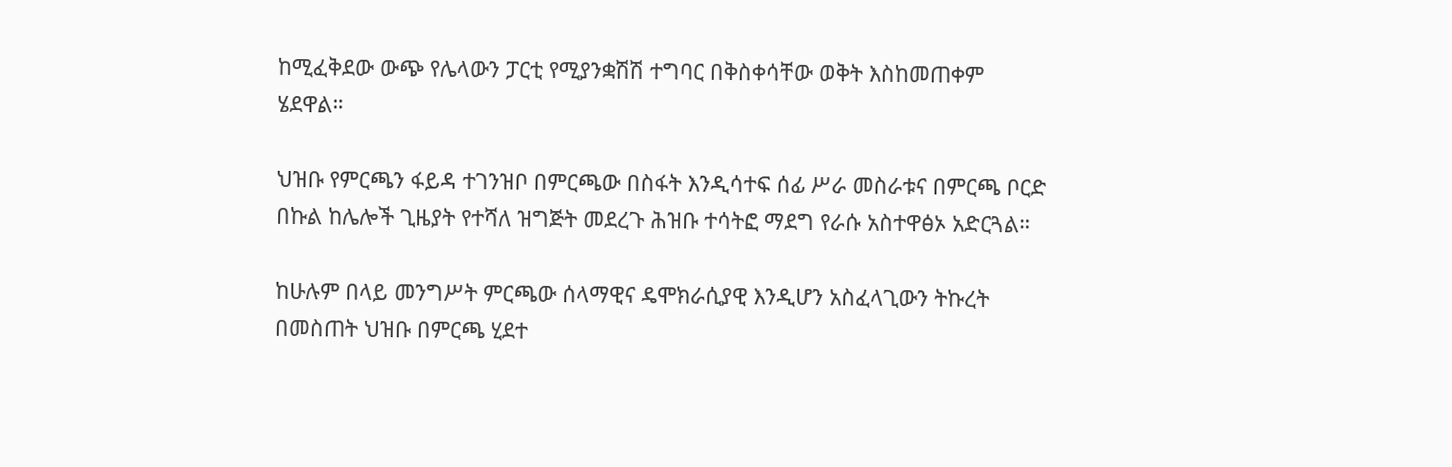ከሚፈቅደው ውጭ የሌላውን ፓርቲ የሚያንቋሽሽ ተግባር በቅስቀሳቸው ወቅት እስከመጠቀም ሄደዋል።

ህዝቡ የምርጫን ፋይዳ ተገንዝቦ በምርጫው በስፋት እንዲሳተፍ ሰፊ ሥራ መስራቱና በምርጫ ቦርድ በኩል ከሌሎች ጊዜያት የተሻለ ዝግጅት መደረጉ ሕዝቡ ተሳትፎ ማደግ የራሱ አስተዋፅኦ አድርጓል።

ከሁሉም በላይ መንግሥት ምርጫው ሰላማዊና ዴሞክራሲያዊ እንዲሆን አስፈላጊውን ትኩረት በመስጠት ህዝቡ በምርጫ ሂደተ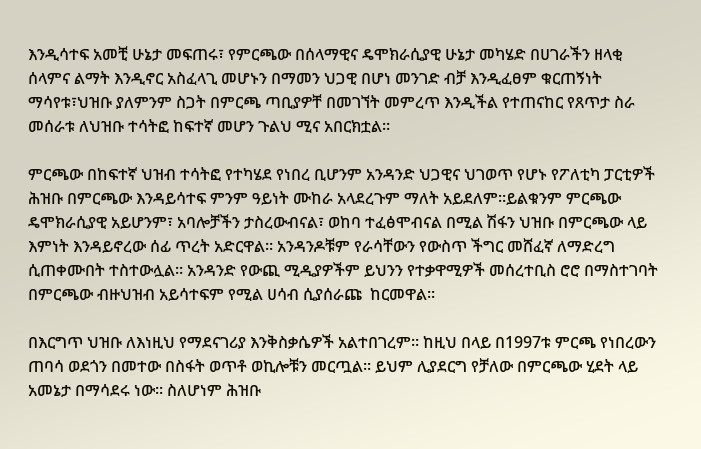እንዲሳተፍ አመቺ ሁኔታ መፍጠሩ፣ የምርጫው በሰላማዊና ዴሞክራሲያዊ ሁኔታ መካሄድ በሀገራችን ዘላቂ ሰላምና ልማት እንዲኖር አስፈላጊ መሆኑን በማመን ህጋዊ በሆነ መንገድ ብቻ እንዲፈፀም ቁርጠኝነት ማሳየቱ፣ህዝቡ ያለምንም ስጋት በምርጫ ጣቢያዎቸ በመገኘት መምረጥ እንዲችል የተጠናከር የጸጥታ ስራ መሰራቱ ለህዝቡ ተሳትፎ ከፍተኛ መሆን ጉልህ ሚና አበርክቷል።

ምርጫው በከፍተኛ ህዝብ ተሳትፎ የተካሄደ የነበረ ቢሆንም አንዳንድ ህጋዊና ህገወጥ የሆኑ የፖለቲካ ፓርቲዎች ሕዝቡ በምርጫው እንዳይሳተፍ ምንም ዓይነት ሙከራ አላደረጉም ማለት አይደለም።ይልቁንም ምርጫው ዴሞክራሲያዊ አይሆንም፣ አባሎቻችን ታስረውብናል፣ ወከባ ተፈፅሞብናል በሚል ሽፋን ህዝቡ በምርጫው ላይ እምነት እንዳይኖረው ሰፊ ጥረት አድርዋል። አንዳንዶቹም የራሳቸውን የውስጥ ችግር መሸፈኛ ለማድረግ ሲጠቀሙበት ተስተውሏል። አንዳንድ የውጪ ሚዲያዎችም ይህንን የተቃዋሚዎች መሰረተቢስ ሮሮ በማስተገባት በምርጫው ብዙህዝብ አይሳተፍም የሚል ሀሳብ ሲያሰራጩ  ከርመዋል።

በእርግጥ ህዝቡ ለእነዚህ የማደናገሪያ እንቅስቃሴዎች አልተበገረም። ከዚህ በላይ በ1997ቱ ምርጫ የነበረውን ጠባሳ ወደጎን በመተው በስፋት ወጥቶ ወኪሎቹን መርጧል። ይህም ሊያደርግ የቻለው በምርጫው ሂደት ላይ አመኔታ በማሳደሩ ነው። ስለሆነም ሕዝቡ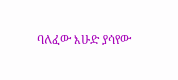ባለፈው እሁድ ያሳየው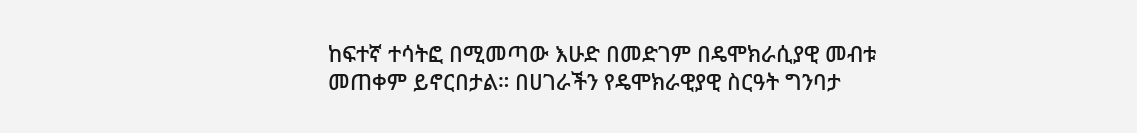ከፍተኛ ተሳትፎ በሚመጣው እሁድ በመድገም በዴሞክራሲያዊ መብቱ መጠቀም ይኖርበታል። በሀገራችን የዴሞክራዊያዊ ስርዓት ግንባታ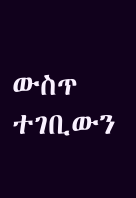ውስጥ ተገቢውን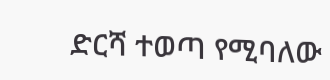ድርሻ ተወጣ የሚባለው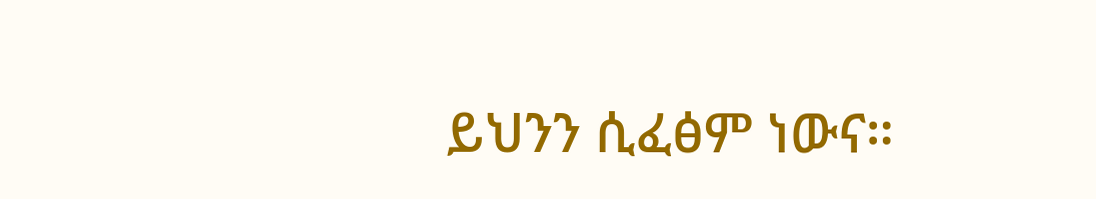ይህንን ሲፈፅም ነውና።